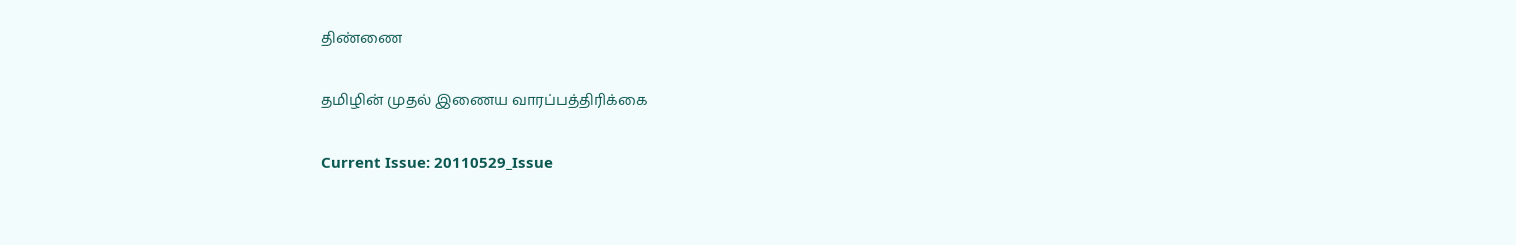திண்ணை

தமிழின் முதல் இணைய வாரப்பத்திரிக்கை

Current Issue: 20110529_Issue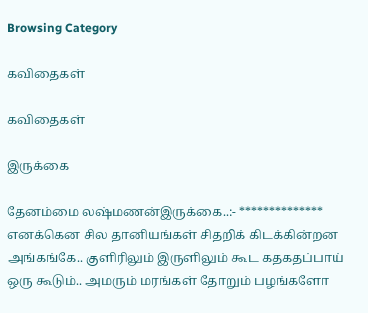Browsing Category

கவிதைகள்

கவிதைகள்

இருக்கை

தேனம்மை லஷ்மணன்இருக்கை..:- ************** எனக்கென சில தானியங்கள் சிதறிக் கிடக்கின்றன அங்கங்கே.. குளிரிலும் இருளிலும் கூட கதகதப்பாய் ஒரு கூடும்.. அமரும் மரங்கள் தோறும் பழங்களோ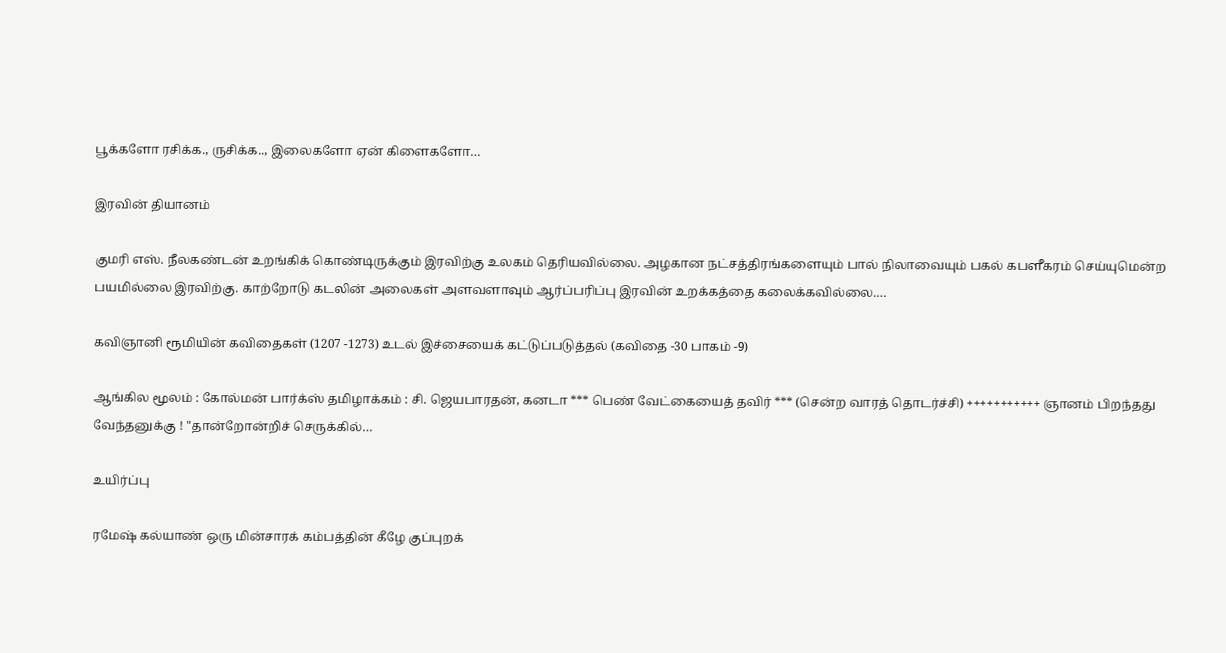பூக்களோ ரசிக்க., ருசிக்க.., இலைகளோ ஏன் கிளைகளோ…

இரவின் தியானம்

குமரி எஸ். நீலகண்டன் உறங்கிக் கொண்டிருக்கும் இரவிற்கு உலகம் தெரியவில்லை. அழகான நட்சத்திரங்களையும் பால் நிலாவையும் பகல் கபளீகரம் செய்யுமென்ற பயமில்லை இரவிற்கு. காற்றோடு கடலின் அலைகள் அளவளாவும் ஆர்ப்பரிப்பு இரவின் உறக்கத்தை கலைக்கவில்லை.…

கவிஞானி ரூமியின் கவிதைகள் (1207 -1273) உடல் இச்சையைக் கட்டுப்படுத்தல் (கவிதை -30 பாகம் -9)

ஆங்கில மூலம் : கோல்மன் பார்க்ஸ் தமிழாக்கம் : சி. ஜெயபாரதன், கனடா *** பெண் வேட்கையைத் தவிர் *** (சென்ற வாரத் தொடர்ச்சி) +++++++++++ ஞானம் பிறந்தது வேந்தனுக்கு ! "தான்றோன்றிச் செருக்கில்…

உயிர்ப்பு

ரமேஷ் கல்யாண் ஒரு மின்சாரக் கம்பத்தின் கீழே குப்புறக்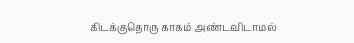கிடக்குதொரு காகம் அண்டவிடாமல்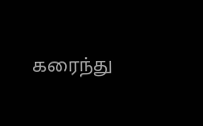கரைந்து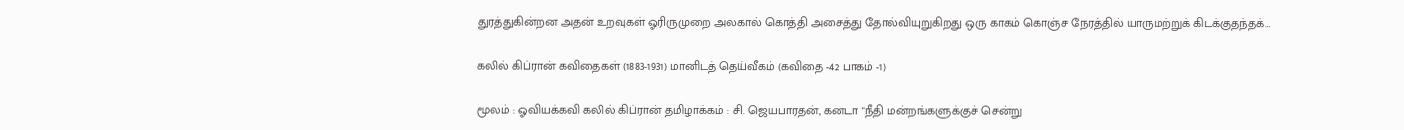துரத்துகின்றன அதன் உறவுகள் ஓரிருமுறை அலகால் கொத்தி அசைத்து தோல்வியுறுகிறது ஒரு காகம் கொஞ்ச நேரத்தில் யாருமற்றுக் கிடக்குதந்தக்…

கலில் கிப்ரான் கவிதைகள் (1883-1931) மானிடத் தெய்வீகம் (கவிதை -42 பாகம் -1)

மூலம் : ஓவியக்கவி கலில் கிப்ரான் தமிழாக்கம் : சி. ஜெயபாரதன், கனடா "நீதி மன்றங்களுக்குச் சென்று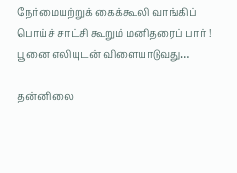நேர்மையற்றுக் கைக்கூலி வாங்கிப் பொய்ச் சாட்சி கூறும் மனிதரைப் பார் ! பூனை எலியுடன் விளையாடுவது…

தன்னிலை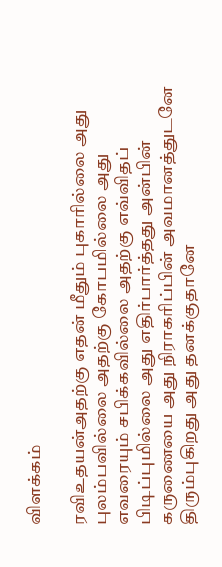விளக்கம்

ரவிஉதயன்அதற்கு எதன் மீதும் புகாரில்லை அது புலம்பவில்லை அதற்கு கோபமில்லை அது எவரையும் சபிக்கவில்லை அதற்கு எவ்விதப் பிடிப்புமில்லை அது எதிர்பார்த்தது அன்பின் கருணையை அது நிராகரிப்பின் அவமானத்துடனே திரும்புகிறது அது தனக்குதானே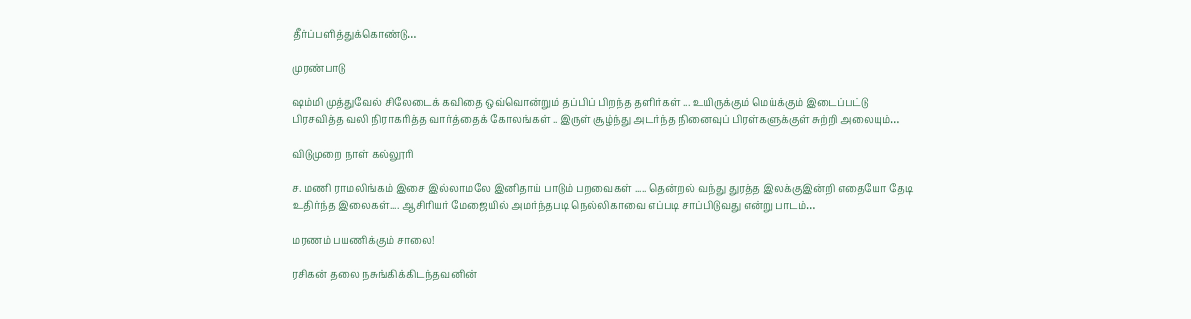தீர்ப்பளித்துக்கொண்டு…

முரண்பாடு

ஷம்மி முத்துவேல் சிலேடைக் கவிதை ஒவ்வொன்றும் தப்பிப் பிறந்த தளிர்கள் ... உயிருக்கும் மெய்க்கும் இடைப்பட்டு பிரசவித்த வலி நிராகரித்த வார்த்தைக் கோலங்கள் .. இருள் சூழ்ந்து அடர்ந்த நினைவுப் பிரள்களுக்குள் சுற்றி அலையும்…

விடுமுறை நாள் கல்லூரி

ச. மணி ராமலிங்கம் இசை இல்லாமலே இனிதாய் பாடும் பறவைகள் ..... தென்றல் வந்து துரத்த இலக்குஇன்றி எதையோ தேடி உதிர்ந்த இலைகள்.... ஆசிரியர் மேஜையில் அமர்ந்தபடி நெல்லிகாவை எப்படி சாப்பிடுவது என்று பாடம்…

மரணம் பயணிக்கும் சாலை!

ரசிகன் தலை நசுங்கிக்கிடந்தவனின்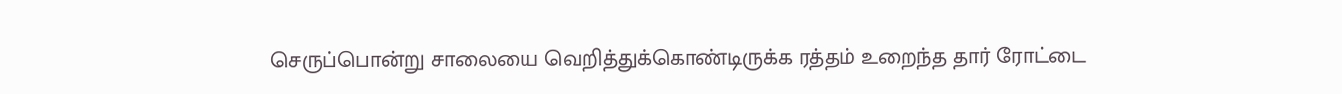செருப்பொன்று சாலையை வெறித்துக்கொண்டிருக்க ரத்தம் உறைந்த தார் ரோட்டை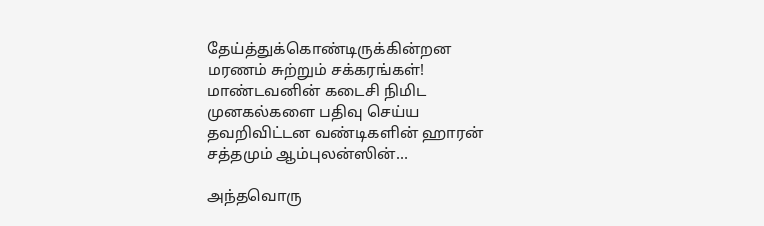தேய்த்துக்கொண்டிருக்கின்றன மரணம் சுற்றும் சக்கரங்கள்! மாண்டவனின் கடைசி நிமிட முனகல்களை பதிவு செய்ய தவறிவிட்டன வண்டிகளின் ஹாரன் சத்தமும் ஆம்புலன்ஸின்…

அந்தவொரு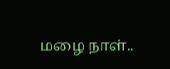மழை நாள்..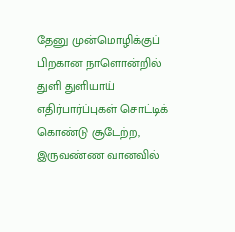தேனு முன்மொழிக்குப் பிறகான நாளொன்றில் துளி துளியாய் எதிர்பார்ப்புகள் சொட்டிக் கொண்டு சூடேற்ற, இருவண்ண வானவில்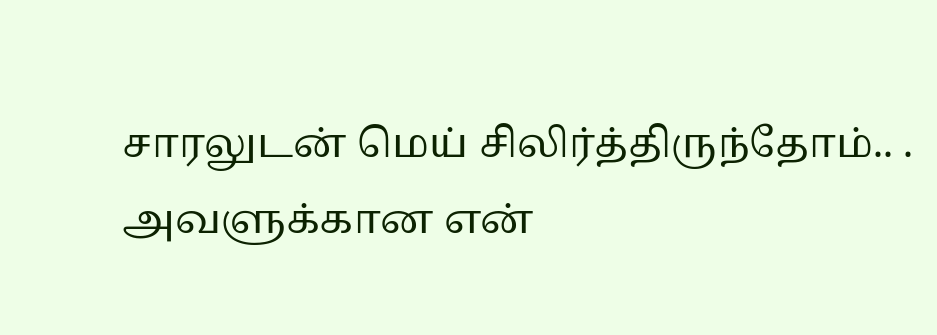சாரலுடன் மெய் சிலிர்த்திருந்தோம்.. . அவளுக்கான என்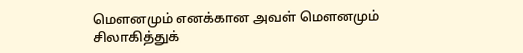மௌனமும் எனக்கான அவள் மௌனமும் சிலாகித்துக்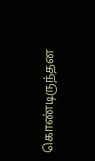கொண்டிருந்தன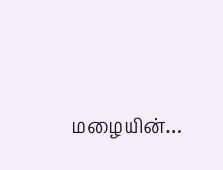மழையின்…